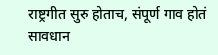राष्ट्रगीत सुरु होताच, संपूर्ण गाव होतं सावधान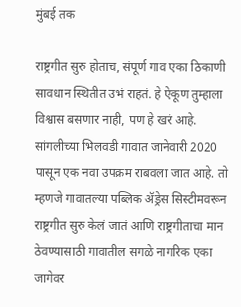मुंबई तक

राष्ट्रगीत सुरु होताच, संपूर्ण गाव एका ठिकाणी सावधान स्थितीत उभं राहतं. हे ऐकूण तुम्हाला विश्वास बसणार नाही, पण हे खरं आहे. सांगलीच्या भिलवडी गावात जानेवारी 2020 पासून एक नवा उपक्रम राबवला जात आहे. तो म्हणजे गावातल्या पब्लिक ॲड्रेस सिस्टीमवरून राष्ट्रगीत सुरु केलं जातं आणि राष्ट्रगीताचा मान ठेवण्यासाठी गावातील सगळे नागरिक एका जागेवर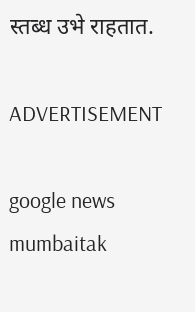स्तब्ध उभे राहतात.

ADVERTISEMENT

google news
mumbaitak